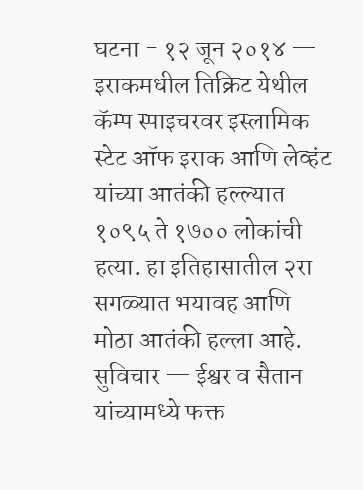घटना - १२ जून २०१४ — इराकमधील तिक्रिट येथील कॅम्प स्पाइचरवर इस्लामिक स्टेट ऑफ इराक आणि लेव्हंट यांच्या आतंकी हल्ल्यात १०९५ ते १७०० लोकांची हत्या. हा इतिहासातील २रा सगळ्यात भयावह आणि मोठा आतंकी हल्ला आहे.
सुविचार — ईश्वर व सैतान यांच्यामध्ये फक्त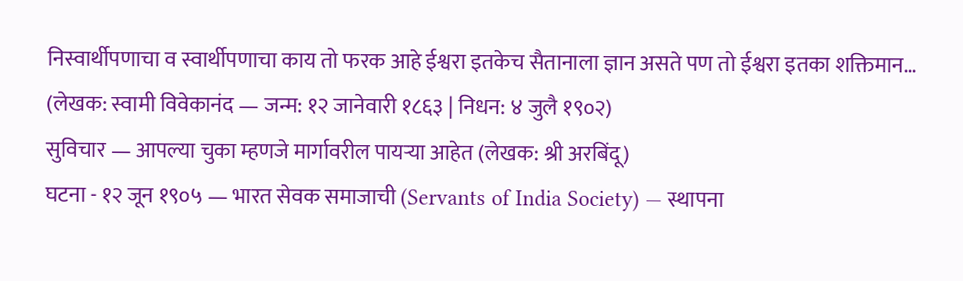निस्वार्थीपणाचा व स्वार्थीपणाचा काय तो फरक आहे ईश्वरा इतकेच सैतानाला ज्ञान असते पण तो ईश्वरा इतका शक्तिमान… (लेखक: स्वामी विवेकानंद — जन्म: १२ जानेवारी १८६३ | निधन: ४ जुलै १९०२)
सुविचार — आपल्या चुका म्हणजे मार्गावरील पायऱ्या आहेत (लेखक: श्री अरबिंदू)
घटना - १२ जून १९०५ — भारत सेवक समाजाची (Servants of India Society) — स्थापना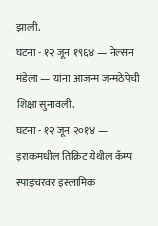झाली.
घटना - १२ जून १९६४ — नेल्सन मंडेला — यांना आजन्म जन्मठेपेची शिक्षा सुनावली.
घटना - १२ जून २०१४ — इराकमधील तिक्रिट येथील कॅम्प स्पाइचरवर इस्लामिक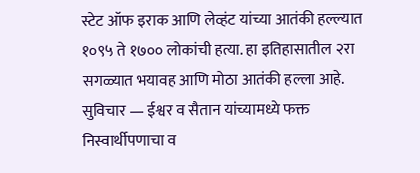स्टेट ऑफ इराक आणि लेव्हंट यांच्या आतंकी हल्ल्यात १०९५ ते १७०० लोकांची हत्या. हा इतिहासातील २रा सगळ्यात भयावह आणि मोठा आतंकी हल्ला आहे.
सुविचार — ईश्वर व सैतान यांच्यामध्ये फक्त निस्वार्थीपणाचा व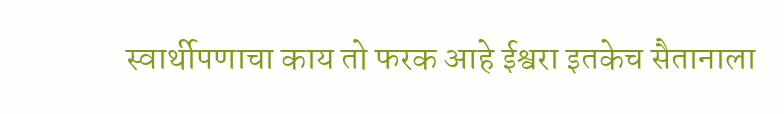स्वार्थीपणाचा काय तो फरक आहे ईश्वरा इतकेच सैतानाला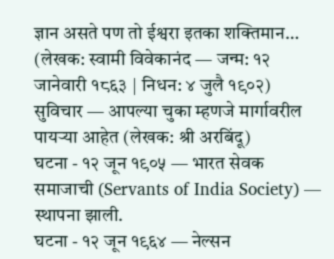ज्ञान असते पण तो ईश्वरा इतका शक्तिमान… (लेखक: स्वामी विवेकानंद — जन्म: १२ जानेवारी १८६३ | निधन: ४ जुलै १९०२)
सुविचार — आपल्या चुका म्हणजे मार्गावरील पायऱ्या आहेत (लेखक: श्री अरबिंदू)
घटना - १२ जून १९०५ — भारत सेवक समाजाची (Servants of India Society) — स्थापना झाली.
घटना - १२ जून १९६४ — नेल्सन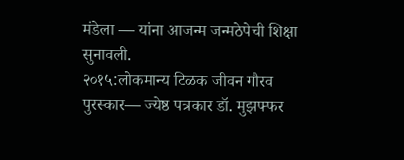मंडेला — यांना आजन्म जन्मठेपेची शिक्षा सुनावली.
२०१५:लोकमान्य टिळक जीवन गौरव पुरस्कार— ज्येष्ठ पत्रकार डॉ. मुझफ्फर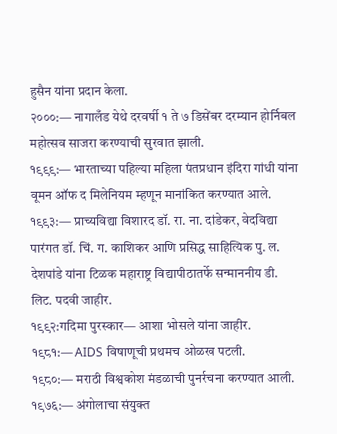हुसैन यांना प्रदान केला.
२०००:— नागालँड येथे दरवर्षी १ ते ७ डिसेंबर दरम्यान होर्निबल महोत्सव साजरा करण्याची सुरवात झाली.
१९९९:— भारताच्या पहिल्या महिला पंतप्रधान इंदिरा गांधी यांना वूमन ऑफ द मिलेनियम म्हणून मानांकित करण्यात आले.
१९९३:— प्राच्यविद्या विशारद डॉ. रा. ना. दांडेकर, वेदविद्या पारंगत डॉ. चिं. ग. काशिकर आणि प्रसिद्ध साहित्यिक पु. ल. देशपांडे यांना टिळक महाराष्ट्र विद्यापीठातर्फे सन्माननीय डी. लिट. पदवी जाहीर.
१९९२:गदिमा पुरस्कार— आशा भोसले यांना जाहीर.
१९८१:— AIDS विषाणूची प्रथमच ओळख पटली.
१९८०:— मराठी विश्वकोश मंडळाची पुनर्रचना करण्यात आली.
१९७६:— अंगोलाचा संयुक्त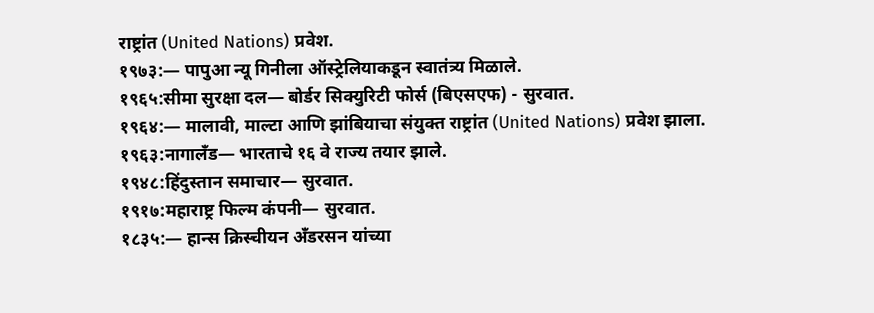राष्ट्रांत (United Nations) प्रवेश.
१९७३:— पापुआ न्यू गिनीला ऑस्ट्रेलियाकडून स्वातंत्र्य मिळाले.
१९६५:सीमा सुरक्षा दल— बोर्डर सिक्युरिटी फोर्स (बिएसएफ) - सुरवात.
१९६४:— मालावी, माल्टा आणि झांबियाचा संयुक्त राष्ट्रांत (United Nations) प्रवेश झाला.
१९६३:नागालँड— भारताचे १६ वे राज्य तयार झाले.
१९४८:हिंदुस्तान समाचार— सुरवात.
१९१७:महाराष्ट्र फिल्म कंपनी— सुरवात.
१८३५:— हान्स क्रिस्चीयन अँडरसन यांच्या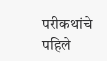परीकथांचे पहिले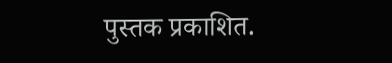पुस्तक प्रकाशित.